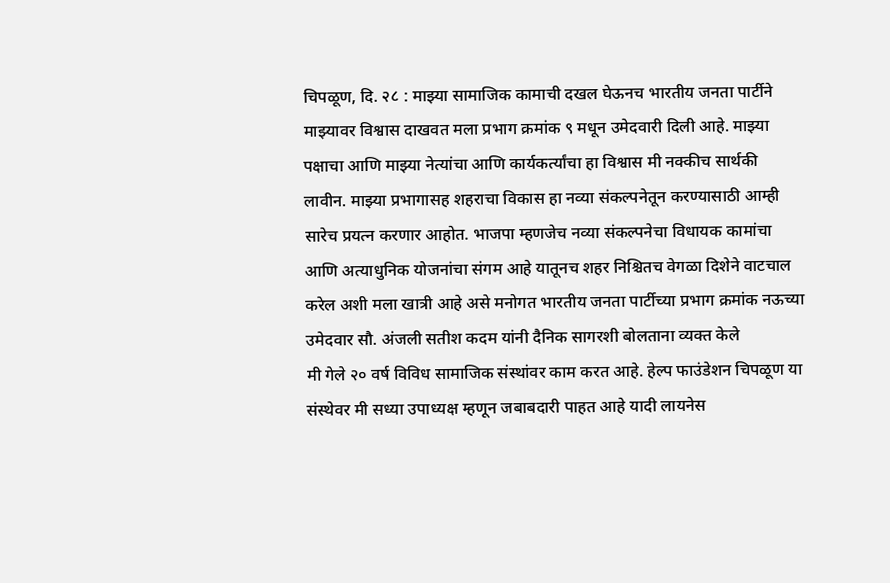चिपळूण, दि. २८ : माझ्या सामाजिक कामाची दखल घेऊनच भारतीय जनता पार्टीने माझ्यावर विश्वास दाखवत मला प्रभाग क्रमांक ९ मधून उमेदवारी दिली आहे. माझ्या पक्षाचा आणि माझ्या नेत्यांचा आणि कार्यकर्त्यांचा हा विश्वास मी नक्कीच सार्थकी लावीन. माझ्या प्रभागासह शहराचा विकास हा नव्या संकल्पनेतून करण्यासाठी आम्ही सारेच प्रयत्न करणार आहोत. भाजपा म्हणजेच नव्या संकल्पनेचा विधायक कामांचा आणि अत्याधुनिक योजनांचा संगम आहे यातूनच शहर निश्चितच वेगळा दिशेने वाटचाल करेल अशी मला खात्री आहे असे मनोगत भारतीय जनता पार्टीच्या प्रभाग क्रमांक नऊच्या उमेदवार सौ. अंजली सतीश कदम यांनी दैनिक सागरशी बोलताना व्यक्त केले
मी गेले २० वर्ष विविध सामाजिक संस्थांवर काम करत आहे. हेल्प फाउंडेशन चिपळूण या संस्थेवर मी सध्या उपाध्यक्ष म्हणून जबाबदारी पाहत आहे यादी लायनेस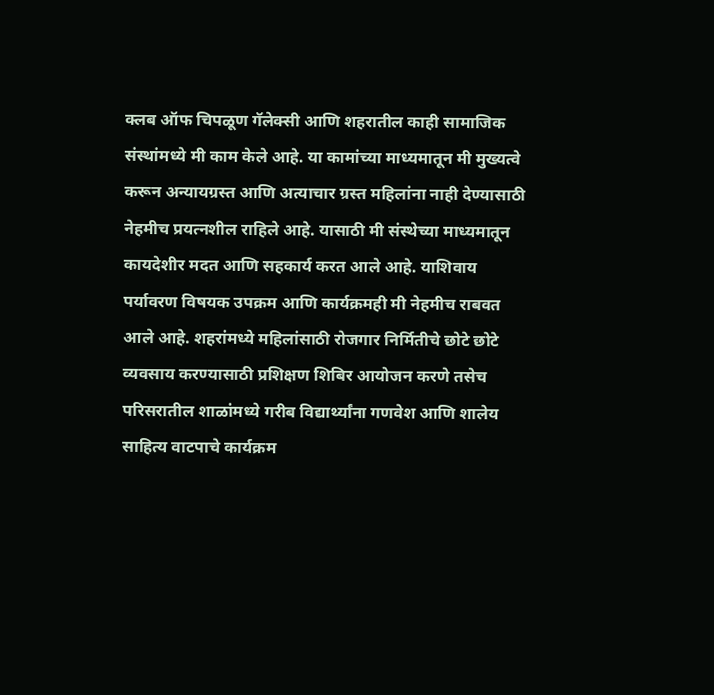क्लब ऑफ चिपळूण गॅलेक्सी आणि शहरातील काही सामाजिक संस्थांमध्ये मी काम केले आहे. या कामांच्या माध्यमातून मी मुख्यत्वे करून अन्यायग्रस्त आणि अत्याचार ग्रस्त महिलांना नाही देण्यासाठी नेहमीच प्रयत्नशील राहिले आहे. यासाठी मी संस्थेच्या माध्यमातून कायदेशीर मदत आणि सहकार्य करत आले आहे. याशिवाय पर्यावरण विषयक उपक्रम आणि कार्यक्रमही मी नेहमीच राबवत आले आहे. शहरांमध्ये महिलांसाठी रोजगार निर्मितीचे छोटे छोटे व्यवसाय करण्यासाठी प्रशिक्षण शिबिर आयोजन करणे तसेच परिसरातील शाळांमध्ये गरीब विद्यार्थ्यांना गणवेश आणि शालेय साहित्य वाटपाचे कार्यक्रम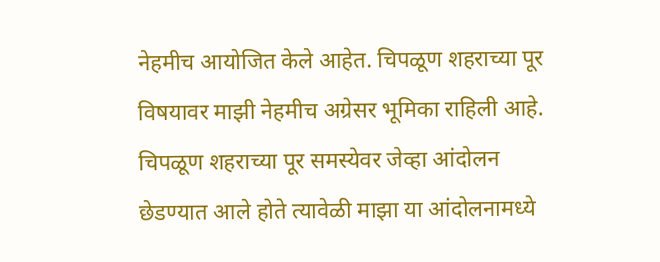नेहमीच आयोजित केले आहेत. चिपळूण शहराच्या पूर विषयावर माझी नेहमीच अग्रेसर भूमिका राहिली आहे. चिपळूण शहराच्या पूर समस्येवर जेव्हा आंदोलन छेडण्यात आले होते त्यावेळी माझा या आंदोलनामध्ये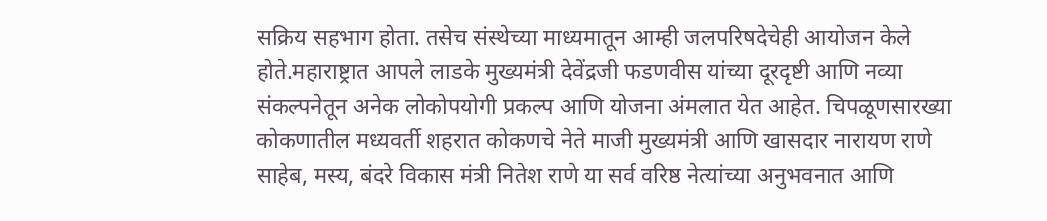सक्रिय सहभाग होता. तसेच संस्थेच्या माध्यमातून आम्ही जलपरिषदेचेही आयोजन केले होते.महाराष्ट्रात आपले लाडके मुख्यमंत्री देवेंद्रजी फडणवीस यांच्या दूरदृष्टी आणि नव्या संकल्पनेतून अनेक लोकोपयोगी प्रकल्प आणि योजना अंमलात येत आहेत. चिपळूणसारख्या कोकणातील मध्यवर्ती शहरात कोकणचे नेते माजी मुख्यमंत्री आणि खासदार नारायण राणे साहेब, मस्य, बंदरे विकास मंत्री नितेश राणे या सर्व वरिष्ठ नेत्यांच्या अनुभवनात आणि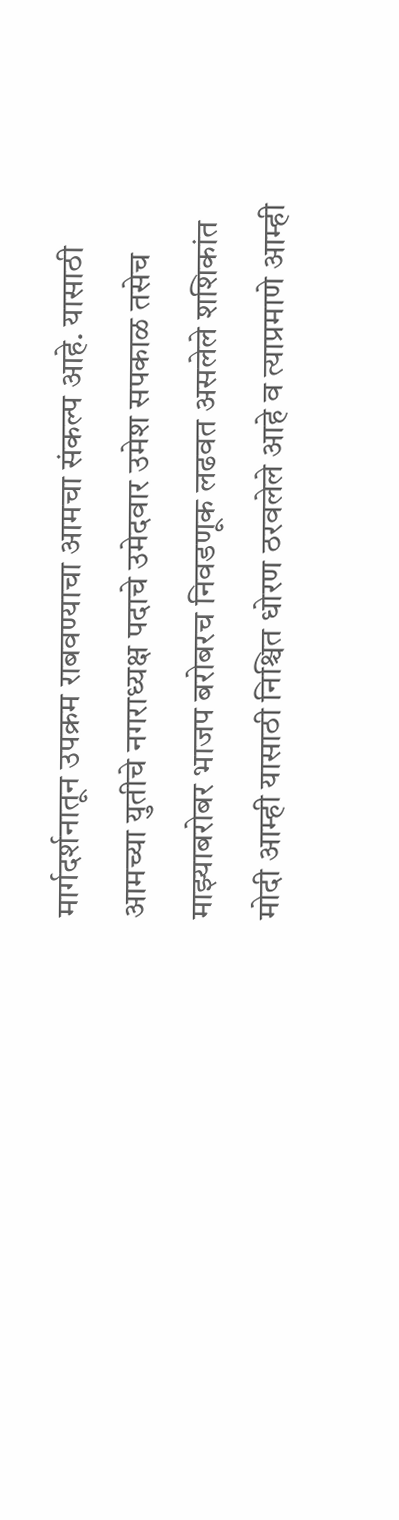मार्गदर्शनातून उपक्रम राबवण्याचा आमचा संकल्प आहे. यासाठी आमच्या युतीचे नगराध्यक्ष पदाचे उमेदवार उमेश सपकाळ तसेच माझ्याबरोबर भाजप बरोबरच निवडणूक लढवत असलेले शशिकांत मोदी आम्ही यासाठी निश्चित धोरण ठरवलेले आहे व त्याप्रमाणे आम्ही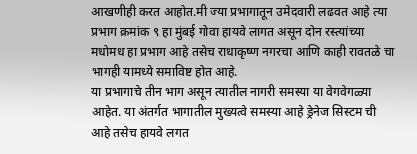आखणीही करत आहोत.मी ज्या प्रभागातून उमेदवारी लढवत आहे त्या प्रभाग क्रमांक ९ हा मुंबई गोवा हायवे लागत असून दोन रस्त्यांच्या मधोमध हा प्रभाग आहे तसेच राधाकृष्ण नगरचा आणि काही रावतळे चा भागही यामध्ये समाविष्ट होत आहे.
या प्रभागाचे तीन भाग असून त्यातील नागरी समस्या या वेगवेगळ्या आहेत. या अंतर्गत भागातील मुख्यत्वे समस्या आहे ड्रेनेज सिस्टम ची आहे तसेच हायवे लगत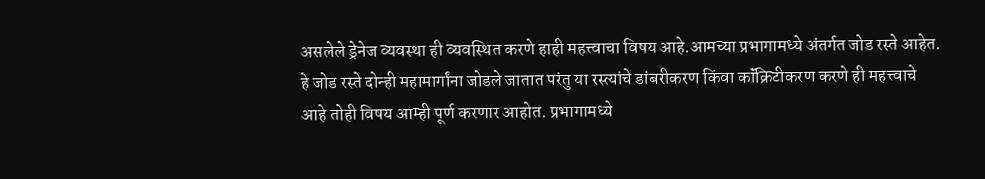असलेले ड्रेनेज व्यवस्था ही व्यवस्थित करणे हाही महत्त्वाचा विषय आहे.आमच्या प्रभागामध्ये अंतर्गत जोड रस्ते आहेत. हे जोड रस्ते दोन्ही महामार्गांना जोडले जातात परंतु या रस्त्यांचे डांबरीकरण किंवा कॉंक्रिटीकरण करणे ही महत्त्वाचे आहे तोही विषय आम्ही पूर्ण करणार आहोत. प्रभागामध्ये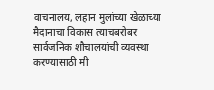वाचनालय, लहान मुलांच्या खेळाच्या मैदानाचा विकास त्याचबरोबर सार्वजनिक शौचालयांची व्यवस्था करण्यासाठी मी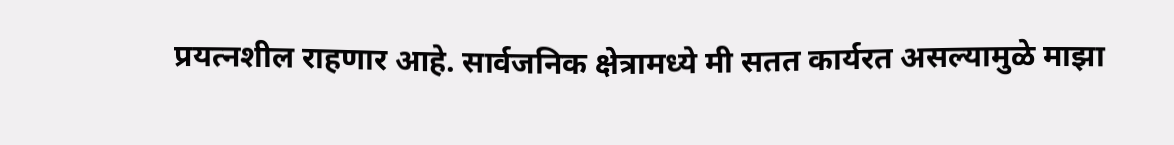प्रयत्नशील राहणार आहे. सार्वजनिक क्षेत्रामध्ये मी सतत कार्यरत असल्यामुळे माझा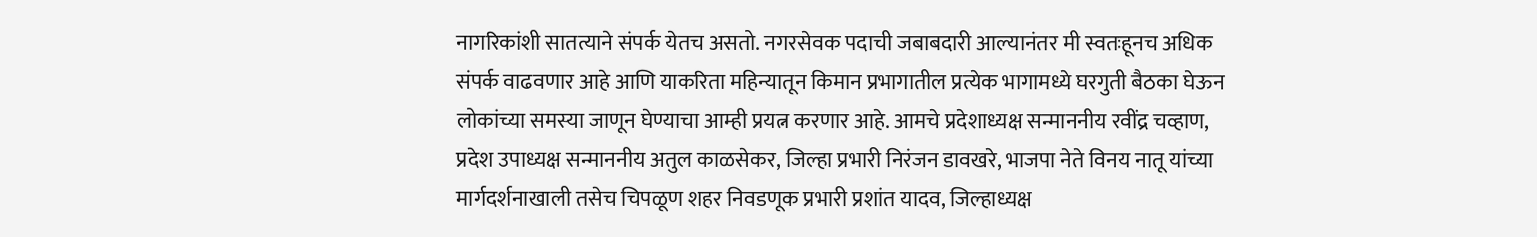नागरिकांशी सातत्याने संपर्क येतच असतो. नगरसेवक पदाची जबाबदारी आल्यानंतर मी स्वतःहूनच अधिक संपर्क वाढवणार आहे आणि याकरिता महिन्यातून किमान प्रभागातील प्रत्येक भागामध्ये घरगुती बैठका घेऊन लोकांच्या समस्या जाणून घेण्याचा आम्ही प्रयत्न करणार आहे. आमचे प्रदेशाध्यक्ष सन्माननीय रवींद्र चव्हाण, प्रदेश उपाध्यक्ष सन्माननीय अतुल काळसेकर, जिल्हा प्रभारी निरंजन डावखरे, भाजपा नेते विनय नातू यांच्या मार्गदर्शनाखाली तसेच चिपळूण शहर निवडणूक प्रभारी प्रशांत यादव, जिल्हाध्यक्ष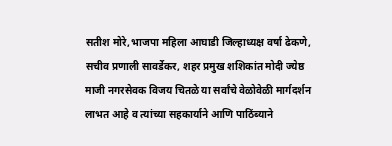सतीश मोरे,भाजपा महिला आघाडी जिल्हाध्यक्ष वर्षा ढेकणे, सचीव प्रणाली सावर्डेकर, शहर प्रमुख शशिकांत मोदी ज्येष्ठ माजी नगरसेवक विजय चितळे या सर्वांचे वेळोवेळी मार्गदर्शन लाभत आहे व त्यांच्या सहकार्याने आणि पाठिंब्याने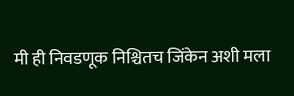मी ही निवडणूक निश्चितच जिंकेन अशी मला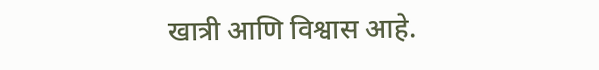खात्री आणि विश्वास आहे.